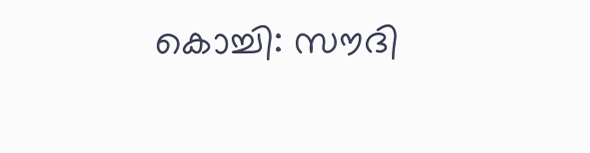കൊച്ചി: സൗദി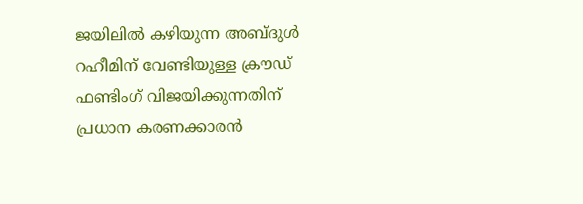ജയിലിൽ കഴിയുന്ന അബ്ദുൾ റഹീമിന് വേണ്ടിയുള്ള ക്രൗഡ് ഫണ്ടിംഗ് വിജയിക്കുന്നതിന് പ്രധാന കരണക്കാരൻ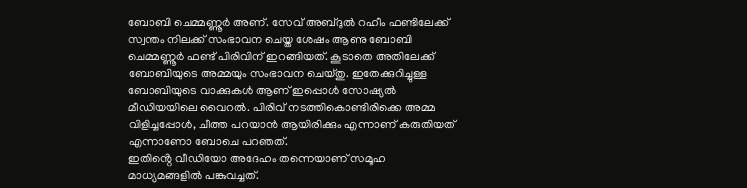ബോബി ചെമ്മണ്ണൂർ അണ്. സേവ് അബ്ദുൽ റഹീം ഫണ്ടിലേക്ക് സ്വന്തം നിലക്ക് സംഭാവന ചെയ്ത ശേഷം ആണു ബോബി ചെമ്മണ്ണൂർ ഫണ്ട് പിരിവിന് ഇറങ്ങിയത്. കൂടാതെ അതിലേക്ക് ബോബിയുടെ അമ്മയും സംഭാവന ചെയ്തു. ഇതേക്കുറിച്ചുള്ള ബോബിയുടെ വാക്കുകൾ ആണ് ഇപ്പൊൾ സോഷ്യൽ മീഡിയയിലെ വൈറൽ. പിരിവ് നടത്തികൊണ്ടിരിക്കെ അമ്മ വിളിച്ചപ്പോൾ, ചീത്ത പറയാൻ ആയിരിക്കും എന്നാണ് കരുതിയത് എന്നാണോ ബോചെ പറഞത്.
ഇതിൻ്റെ വീഡിയോ അദേഹം തന്നെയാണ് സമൂഹ മാധ്യമങ്ങളിൽ പങ്കുവച്ചത്.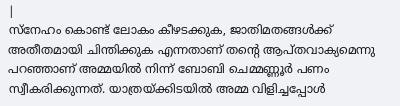|
സ്നേഹം കൊണ്ട് ലോകം കീഴടക്കുക, ജാതിമതങ്ങൾക്ക് അതീതമായി ചിന്തിക്കുക എന്നതാണ് തന്റെ ആപ്തവാക്യമെന്നു പറഞ്ഞാണ് അമ്മയിൽ നിന്ന് ബോബി ചെമ്മണ്ണൂർ പണം
സ്വീകരിക്കുന്നത്. യാത്രയ്ക്കിടയിൽ അമ്മ വിളിച്ചപ്പോൾ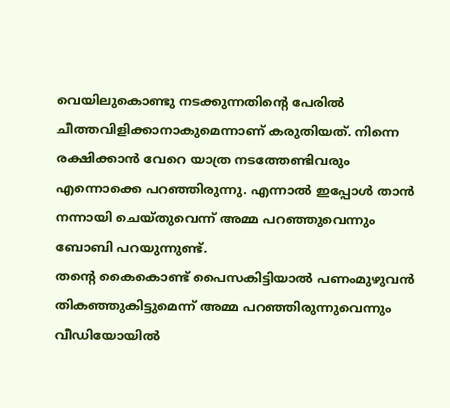വെയിലുകൊണ്ടു നടക്കുന്നതിന്റെ പേരിൽ ചീത്തവിളിക്കാനാകുമെന്നാണ് കരുതിയത്. നിന്നെ രക്ഷിക്കാൻ വേറെ യാത്ര നടത്തേണ്ടിവരും എന്നൊക്കെ പറഞ്ഞിരുന്നു. എന്നാൽ ഇപ്പോൾ താൻ നന്നായി ചെയ്തുവെന്ന് അമ്മ പറഞ്ഞുവെന്നും ബോബി പറയുന്നുണ്ട്.
തന്റെ കൈകൊണ്ട് പൈസകിട്ടിയാൽ പണംമുഴുവൻ തികഞ്ഞുകിട്ടുമെന്ന് അമ്മ പറഞ്ഞിരുന്നുവെന്നും വീഡിയോയിൽ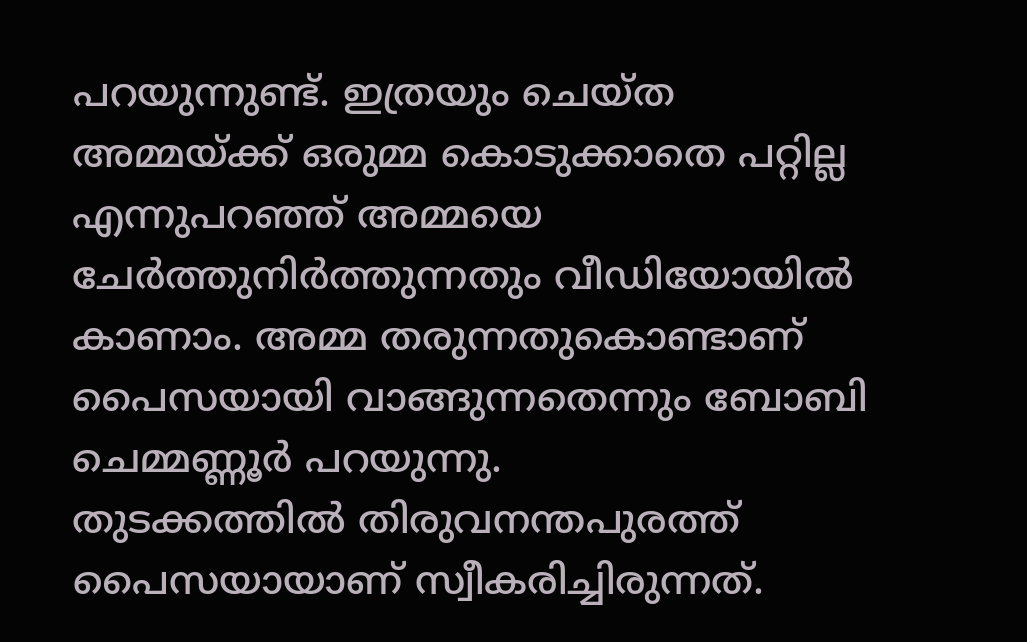പറയുന്നുണ്ട്. ഇത്രയും ചെയ്ത അമ്മയ്ക്ക് ഒരുമ്മ കൊടുക്കാതെ പറ്റില്ല എന്നുപറഞ്ഞ് അമ്മയെ ചേർത്തുനിർത്തുന്നതും വീഡിയോയിൽ കാണാം. അമ്മ തരുന്നതുകൊണ്ടാണ് പൈസയായി വാങ്ങുന്നതെന്നും ബോബി ചെമ്മണ്ണൂർ പറയുന്നു.
തുടക്കത്തിൽ തിരുവനന്തപുരത്ത് പൈസയായാണ് സ്വീകരിച്ചിരുന്നത്.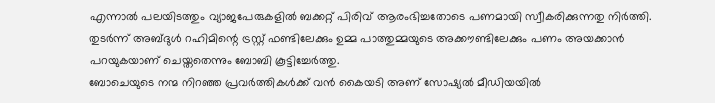എന്നാൽ പലയിടത്തും വ്യാജപേരുകളിൽ ബക്കറ്റ് പിരിവ് ആരംഭിച്ചതോടെ പണമായി സ്വീകരിക്കുന്നതു നിർത്തി. തുടർന്ന് അബ്ദുൾ റഹിമിന്റെ ട്രസ്റ്റ് ഫണ്ടിലേക്കും ഉമ്മ പാത്തുമ്മയുടെ അക്കൗണ്ടിലേക്കും പണം അയക്കാൻ പറയുകയാണ് ചെയ്തതെന്നും ബോബി കൂട്ടിച്ചേർത്തു.
ബോചെയുടെ നന്മ നിറഞ്ഞ പ്രവർത്തികൾക്ക് വൻ കൈയടി അണ് സോഷ്യൽ മീഡിയയിൽ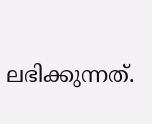ലഭിക്കുന്നത്.